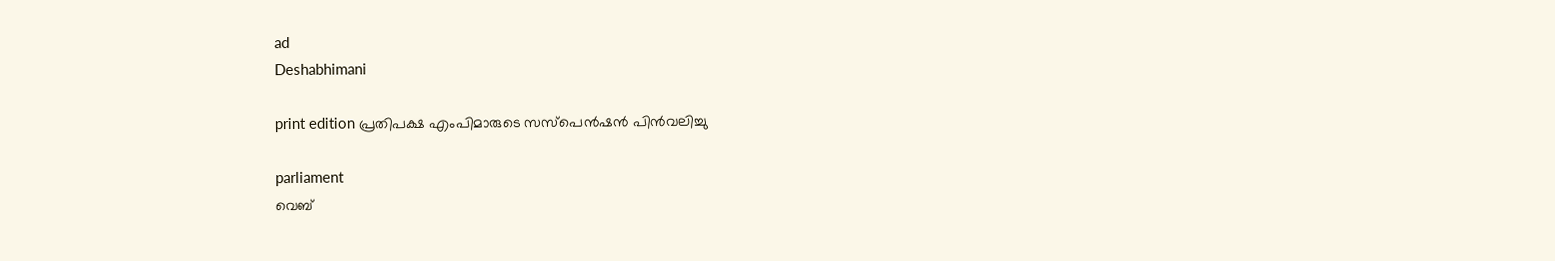ad
Deshabhimani

print edition പ്രതിപക്ഷ എംപിമാരുടെ സസ്‌പെൻഷൻ പിൻവലിച്ചു

parliament
വെബ്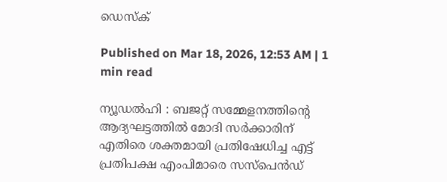ഡെസ്ക്

Published on Mar 18, 2026, 12:53 AM | 1 min read

ന്യൂഡൽഹി : ബജറ്റ്‌ സമ്മേളനത്തിന്റെ ആദ്യഘട്ടത്തിൽ മോദി സർക്കാരിന് എതിരെ ശക്തമായി പ്രതിഷേധിച്ച എട്ട്‌ പ്രതിപക്ഷ എംപിമാരെ സസ്‌പെൻഡ്‌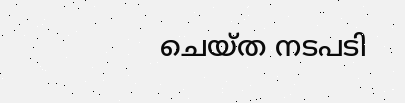ചെയ്‌ത നടപടി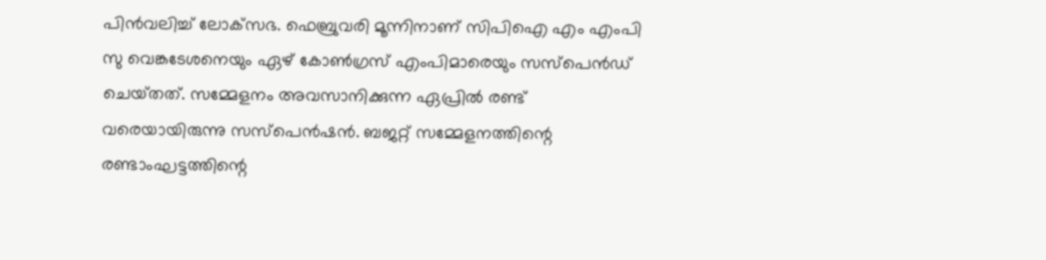പിൻവലിച്ച്‌ ലോക്‌സഭ. ഫെബ്രുവരി മൂന്നിനാണ്‌ സിപിഐ എം എംപി സു വെങ്കടേശനെയും ഏഴ്‌ കോൺഗ്രസ്‌ എംപിമാരെയും സസ്‌പെൻഡ്‌ ചെയ്‌തത്‌. സമ്മേളനം അവസാനിക്കുന്ന ഏപ്രിൽ രണ്ട്‌ വരെയായിരുന്നു സസ്‌പെൻഷൻ. ബജറ്റ്‌ സമ്മേളനത്തിന്റെ രണ്ടാംഘട്ടത്തിന്റെ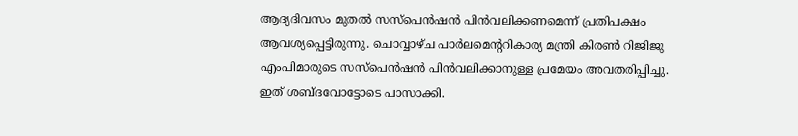ആദ്യദിവസം മുതൽ സസ്‌പെൻഷൻ പിൻവലിക്കണമെന്ന്‌ പ്രതിപക്ഷം ആവശ്യപ്പെട്ടിരുന്നു. ചൊവ്വാഴ്‌ച പാർലമെന്ററികാര്യ മന്ത്രി കിരൺ റിജിജു എംപിമാരുടെ സസ്‌പെൻഷൻ പിൻവലിക്കാനുള്ള പ്രമേയം അവതരിപ്പിച്ചു. ഇത്‌ ശബ്‌ദവോട്ടോടെ പാസാക്കി.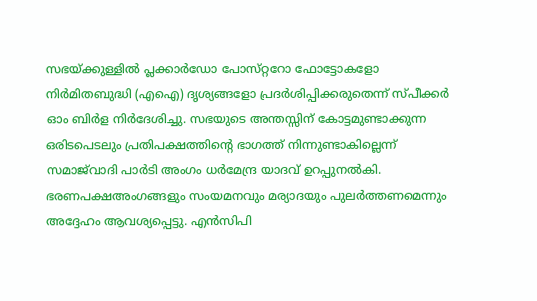സഭയ്‌ക്കുള്ളിൽ പ്ലക്കാർഡോ പോസ്‌റ്ററോ ഫോട്ടോകളോ നിർമിതബുദ്ധി (എഐ) ദൃശ്യങ്ങളോ പ്രദർശിപ്പിക്കരുതെന്ന്‌ സ്‌പീക്കർ ഓം ബിർള നിർദേശിച്ചു. സഭയുടെ അന്തസ്സിന്‌ കോട്ടമുണ്ടാക്കുന്ന ഒരിടപെടലും പ്രതിപക്ഷത്തിന്റെ ഭാഗത്ത്‌ നിന്നുണ്ടാകില്ലെന്ന്‌ സമാജ്‌വാദി പാർടി അംഗം ധർമേന്ദ്ര യാദവ്‌ ഉറപ്പുനൽകി. ഭരണപക്ഷഅംഗങ്ങളും സംയമനവും മര്യാദയും പുലർത്തണമെന്നും അദ്ദേഹം ആവശ്യപ്പെട്ടു. എൻസിപി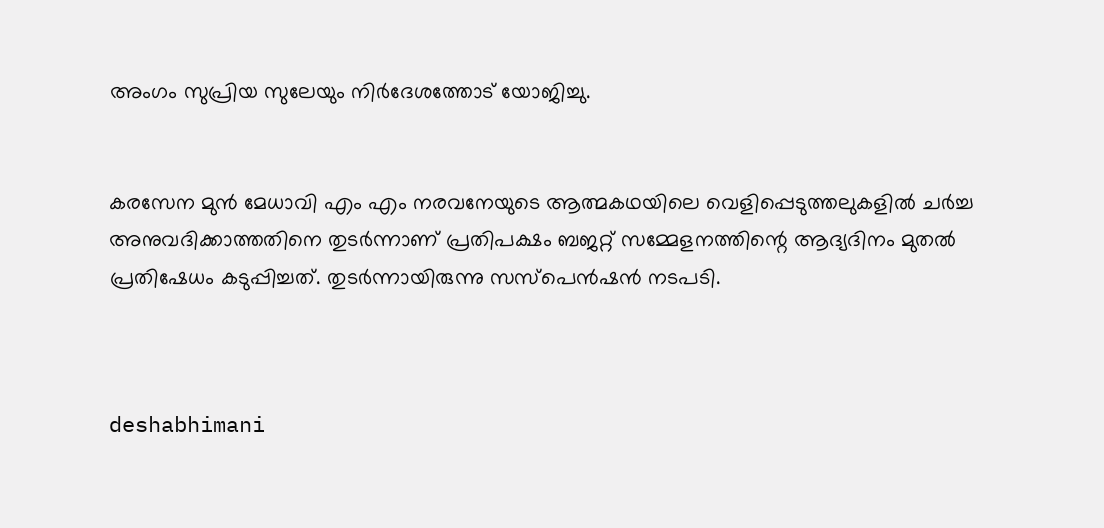അംഗം സുപ്രിയ സുലേയും നിർദേശത്തോട്‌ യോജിച്ചു.


കരസേന മുൻ മേധാവി എം എം നരവനേയുടെ ആത്മകഥയിലെ വെളിപ്പെടുത്തലുകളിൽ ചർച്ച അനുവദിക്കാത്തതിനെ തുടർന്നാണ്‌ പ്രതിപക്ഷം ബജറ്റ്‌ സമ്മേളനത്തിന്റെ ആദ്യദിനം മുതൽ പ്രതിഷേധം കടുപ്പിച്ചത്‌. തുടർന്നായിരുന്നു സസ്‌പെൻഷൻ നടപടി.



deshabhimani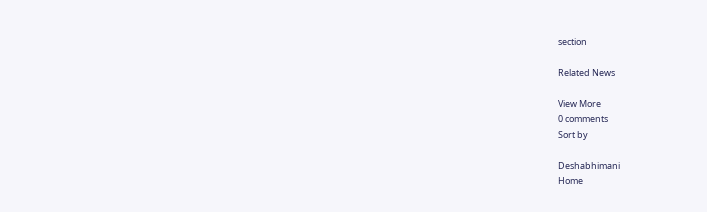section

Related News

View More
0 comments
Sort by

Deshabhimani
Home